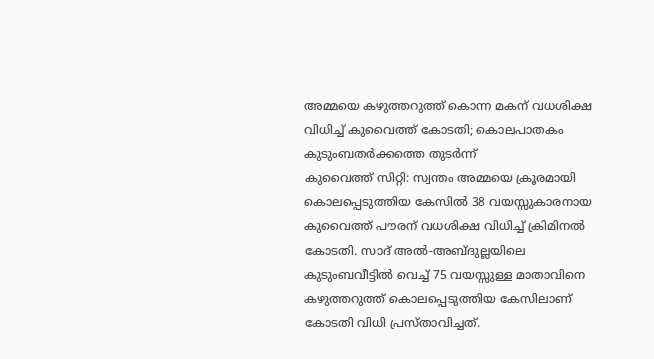അമ്മയെ കഴുത്തറുത്ത് കൊന്ന മകന് വധശിക്ഷ വിധിച്ച് കുവൈത്ത് കോടതി; കൊലപാതകം കുടുംബതർക്കത്തെ തുടർന്ന്
കുവൈത്ത് സിറ്റി: സ്വന്തം അമ്മയെ ക്രൂരമായി കൊലപ്പെടുത്തിയ കേസിൽ 38 വയസ്സുകാരനായ കുവൈത്ത് പൗരന് വധശിക്ഷ വിധിച്ച് ക്രിമിനൽ കോടതി. സാദ് അൽ-അബ്ദുല്ലയിലെ കുടുംബവീട്ടിൽ വെച്ച് 75 വയസ്സുള്ള മാതാവിനെ കഴുത്തറുത്ത് കൊലപ്പെടുത്തിയ കേസിലാണ് കോടതി വിധി പ്രസ്താവിച്ചത്.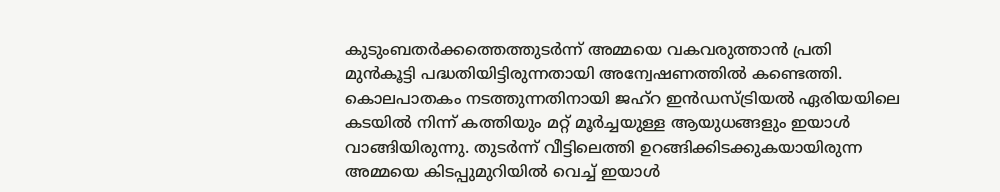കുടുംബതർക്കത്തെത്തുടർന്ന് അമ്മയെ വകവരുത്താൻ പ്രതി മുൻകൂട്ടി പദ്ധതിയിട്ടിരുന്നതായി അന്വേഷണത്തിൽ കണ്ടെത്തി. കൊലപാതകം നടത്തുന്നതിനായി ജഹ്റ ഇൻഡസ്ട്രിയൽ ഏരിയയിലെ കടയിൽ നിന്ന് കത്തിയും മറ്റ് മൂർച്ചയുള്ള ആയുധങ്ങളും ഇയാൾ വാങ്ങിയിരുന്നു. തുടർന്ന് വീട്ടിലെത്തി ഉറങ്ങിക്കിടക്കുകയായിരുന്ന അമ്മയെ കിടപ്പുമുറിയിൽ വെച്ച് ഇയാൾ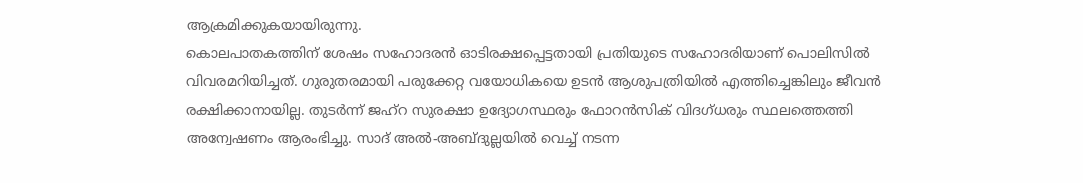ആക്രമിക്കുകയായിരുന്നു.
കൊലപാതകത്തിന് ശേഷം സഹോദരൻ ഓടിരക്ഷപ്പെട്ടതായി പ്രതിയുടെ സഹോദരിയാണ് പൊലിസിൽ വിവരമറിയിച്ചത്. ഗുരുതരമായി പരുക്കേറ്റ വയോധികയെ ഉടൻ ആശുപത്രിയിൽ എത്തിച്ചെങ്കിലും ജീവൻ രക്ഷിക്കാനായില്ല. തുടർന്ന് ജഹ്റ സുരക്ഷാ ഉദ്യോഗസ്ഥരും ഫോറൻസിക് വിദഗ്ധരും സ്ഥലത്തെത്തി അന്വേഷണം ആരംഭിച്ചു. സാദ് അൽ-അബ്ദുല്ലയിൽ വെച്ച് നടന്ന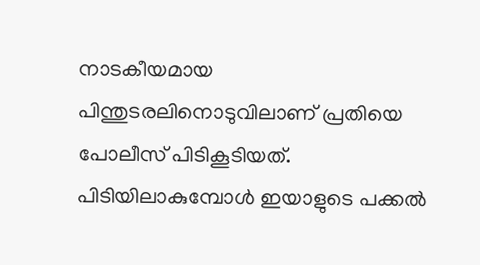നാടകീയമായ പിന്തുടരലിനൊടുവിലാണ് പ്രതിയെ പോലീസ് പിടികൂടിയത്. പിടിയിലാകുമ്പോൾ ഇയാളുടെ പക്കൽ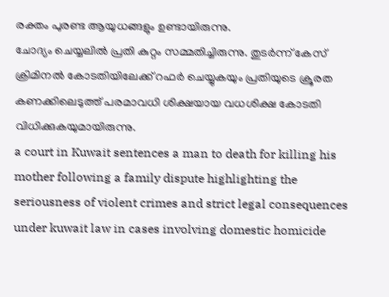രക്തം പുരണ്ട ആയുധങ്ങളും ഉണ്ടായിരുന്നു.
ചോദ്യം ചെയ്യലിൽ പ്രതി കുറ്റം സമ്മതിച്ചിരുന്നു. തുടർന്ന് കേസ് ക്രിമിനൽ കോടതിയിലേക്ക് റഫർ ചെയ്യുകയും പ്രതിയുടെ ക്രൂരത കണക്കിലെടുത്ത് പരമാവധി ശിക്ഷയായ വധശിക്ഷ കോടതി വിധിക്കുകയുമായിരുന്നു.
a court in Kuwait sentences a man to death for killing his mother following a family dispute highlighting the seriousness of violent crimes and strict legal consequences under kuwait law in cases involving domestic homicide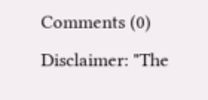Comments (0)
Disclaimer: "The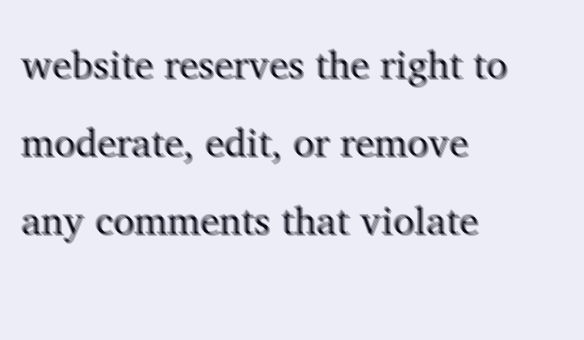website reserves the right to moderate, edit, or remove any comments that violate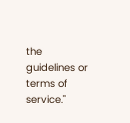the guidelines or terms of service."